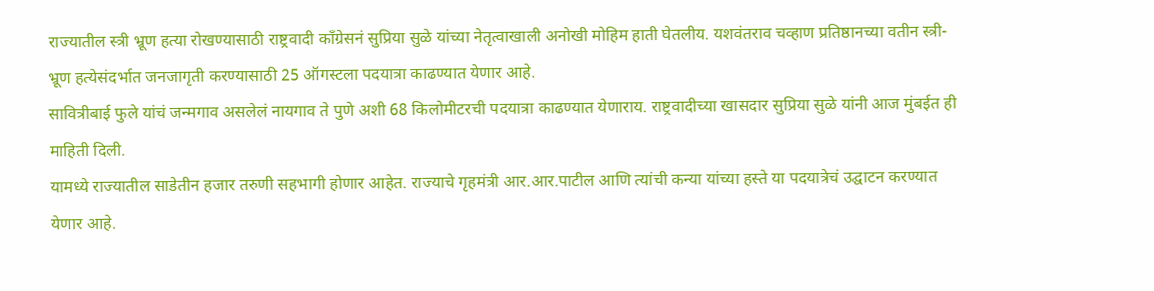राज्यातील स्त्री भ्रूण हत्या रोखण्यासाठी राष्ट्रवादी काँग्रेसनं सुप्रिया सुळे यांच्या नेतृत्वाखाली अनोखी मोहिम हाती घेतलीय. यशवंतराव चव्हाण प्रतिष्ठानच्या वतीन स्त्री-भ्रूण हत्येसंदर्भात जनजागृती करण्यासाठी 25 ऑगस्टला पदयात्रा काढण्यात येणार आहे.
सावित्रीबाई फुले यांचं जन्मगाव असलेलं नायगाव ते पुणे अशी 68 किलोमीटरची पदयात्रा काढण्यात येणाराय. राष्ट्रवादीच्या खासदार सुप्रिया सुळे यांनी आज मुंबईत ही माहिती दिली.
यामध्ये राज्यातील साडेतीन हजार तरुणी सहभागी होणार आहेत. राज्याचे गृहमंत्री आर.आर.पाटील आणि त्यांची कन्या यांच्या हस्ते या पदयात्रेचं उद्घाटन करण्यात येणार आहे.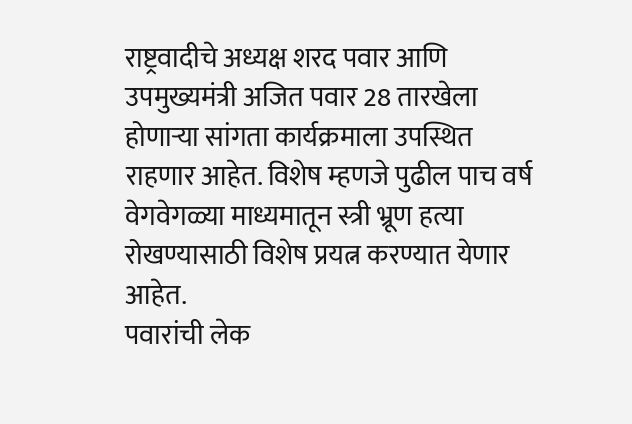राष्ट्रवादीचे अध्यक्ष शरद पवार आणि उपमुख्यमंत्री अजित पवार 28 तारखेला होणाऱ्या सांगता कार्यक्रमाला उपस्थित राहणार आहेत. विशेष म्हणजे पुढील पाच वर्ष वेगवेगळ्या माध्यमातून स्त्री भ्रूण हत्या रोखण्यासाठी विशेष प्रयत्न करण्यात येणार आहेत.
पवारांची लेक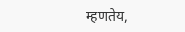म्हणतेय,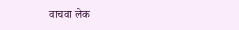वाचवा लेक